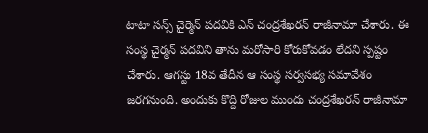టాటా సన్స్ చైర్మెన్ పదవికి ఎన్ చంద్రశేఖరన్ రాజీనామా చేశారు. ఈ సంస్థ చైర్మన్ పదవిని తాను మరోసారి కోరుకోవడం లేదని స్పష్టం చేశారు. ఆగస్టు 18వ తేదీన ఆ సంస్థ సర్వసభ్య సమావేశం జరగనుంది. అందుకు కొద్ది రోజుల ముందు చంద్రశేఖరన్ రాజీనామా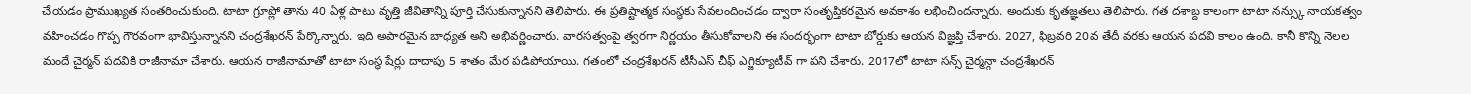చేయడం ప్రాముఖ్యత సంతరించుకుంది. టాటా గ్రూప్లో తాను 40 ఏళ్ల పాటు వృత్తి జీవితాన్ని పూర్తి చేసుకున్నానని తెలిపారు. ఈ ప్రతిష్టాత్మక సంస్థకు సేవలందించడం ద్వారా సంతృప్తికరమైన అవకాశం లభించిందన్నారు. అందుకు కృతజ్ఞతలు తెలిపారు. గత దశాబ్ద కాలంగా టాటా నన్స్కు నాయకత్వం వహించడం గొప్ప గౌరవంగా భావిస్తున్నానని చంద్రశేఖరన్ పేర్కొన్నారు. ఇది అపారమైన బాధ్యత అని అభివర్ణించారు. వారసత్వంపై త్వరగా నిర్ణయం తీసుకోవాలని ఈ సందర్భంగా టాటా బోర్డుకు ఆయన విజ్ఞప్తి చేశారు. 2027, ఫిబ్రవరి 20వ తేదీ వరకు ఆయన పదవి కాలం ఉంది. కానీ కొన్ని నెలల మందే చైర్మన్ పదవికి రాజీనామా చేశారు. ఆయన రాజీనామాతో టాటా సంస్థ షేర్లు దాదాపు 5 శాతం మేర పడిపోయాయి. గతంలో చంద్రశేఖరన్ టీసీఎస్ చీఫ్ ఎగ్జిక్యూటీవ్ గా పని చేశారు. 2017లో టాటా సన్స్ చైర్మన్గా చంద్రశేఖరన్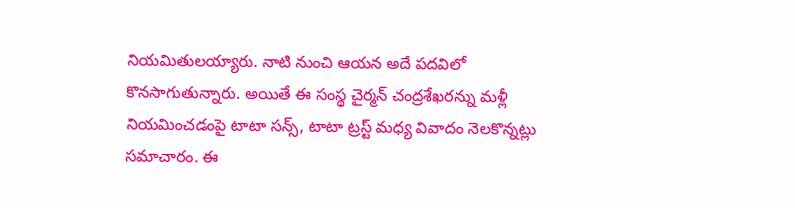నియమితులయ్యారు. నాటి నుంచి ఆయన అదే పదవిలో కొనసాగుతున్నారు. అయితే ఈ సంస్థ చైర్మన్ చంద్రశేఖరన్ను మళ్లీ నియమించడంపై టాటా సన్స్, టాటా ట్రస్ట్ మధ్య వివాదం నెలకొన్నట్లు సమాచారం. ఈ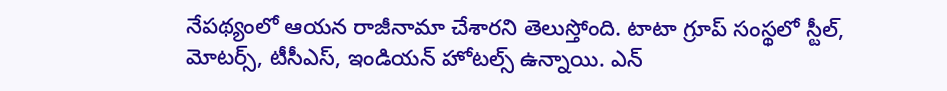నేపథ్యంలో ఆయన రాజీనామా చేశారని తెలుస్తోంది. టాటా గ్రూప్ సంస్థలో స్టీల్, మోటర్స్, టీసీఎస్, ఇండియన్ హోటల్స్ ఉన్నాయి. ఎన్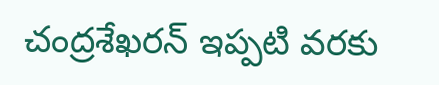చంద్రశేఖరన్ ఇప్పటి వరకు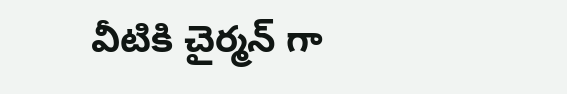వీటికి చైర్మన్ గా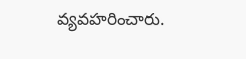వ్యవహరించారు.